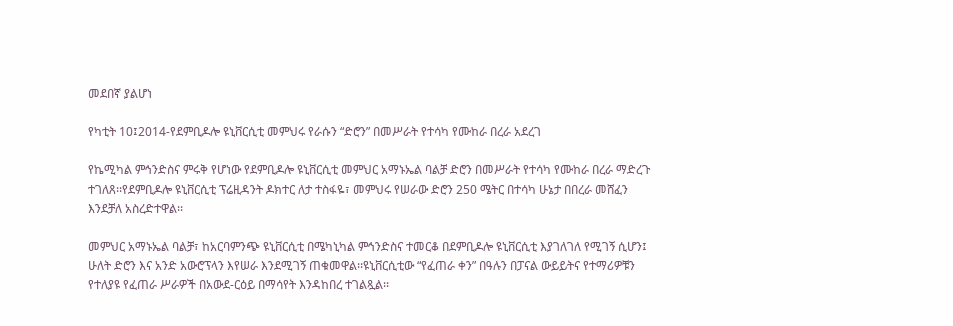መደበኛ ያልሆነ

የካቲት 10፤2014-የደምቢዶሎ ዩኒቨርሲቲ መምህሩ የራሱን “ድሮን” በመሥራት የተሳካ የሙከራ በረራ አደረገ

የኬሚካል ምኅንድስና ምሩቅ የሆነው የደምቢዶሎ ዩኒቨርሲቲ መምህር አማኑኤል ባልቻ ድሮን በመሥራት የተሳካ የሙከራ በረራ ማድረጉ ተገለጸ፡፡የደምቢዶሎ ዩኒቨርሲቲ ፕሬዚዳንት ዶክተር ለታ ተስፋዬ፣ መምህሩ የሠራው ድሮን 250 ሜትር በተሳካ ሁኔታ በበረራ መሸፈን እንደቻለ አስረድተዋል፡፡

መምህር አማኑኤል ባልቻ፣ ከአርባምንጭ ዩኒቨርሲቲ በሜካኒካል ምኅንድስና ተመርቆ በደምቢዶሎ ዩኒቨርሲቲ እያገለገለ የሚገኝ ሲሆን፤ ሁለት ድሮን እና አንድ አውሮፕላን እየሠራ እንደሚገኝ ጠቁመዋል፡፡ዩኒቨርሲቲው “የፈጠራ ቀን” በዓሉን በፓናል ውይይትና የተማሪዎቹን የተለያዩ የፈጠራ ሥራዎች በአውደ-ርዕይ በማሳየት እንዳከበረ ተገልጿል፡፡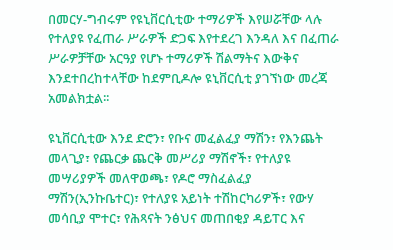በመርሃ-ግብሩም የዩኒቨርሲቲው ተማሪዎች እየሠሯቸው ላሉ የተለያዩ የፈጠራ ሥራዎች ድጋፍ እየተደረገ እንዳለ እና በፈጠራ ሥራዎቻቸው አርዓያ የሆኑ ተማሪዎች ሽልማትና እውቅና እንደተበረከተላቸው ከደምቢዶሎ ዩኒቨርሲቲ ያገኘነው መረጃ አመልክቷል፡፡

ዩኒቨርሲቲው እንደ ድሮን፣ የቡና መፈልፈያ ማሽን፣ የእንጨት መላጊያ፣ የጨርቃ ጨርቅ መሥሪያ ማሽኖች፣ የተለያዩ መሣሪያዎች መለዋወጫ፣ የዶሮ ማስፈልፈያ ማሽን(ኢንኩቤተር)፣ የተለያዩ አይነት ተሽከርካሪዎች፣ የውሃ መሳቢያ ሞተር፣ የሕጻናት ንፅህና መጠበቂያ ዳይፐር እና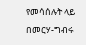የመሳሰሉት ላይ በመርሃ-ግብሩ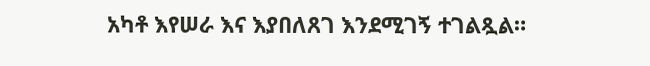አካቶ እየሠራ እና እያበለጸገ እንደሚገኝ ተገልጿል።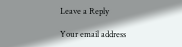Leave a Reply

Your email address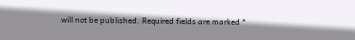will not be published. Required fields are marked *